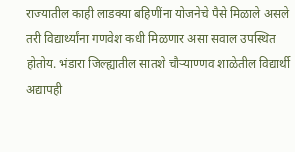राज्यातील काही लाडक्या बहिणींना योजनेचे पैसे मिळाले असले तरी विद्यार्थ्यांना गणवेश कधी मिळणार असा सवाल उपस्थित होतोय. भंडारा जिल्ह्यातील सातशे चौऱ्याण्णव शाळेतील विद्यार्थी अद्यापही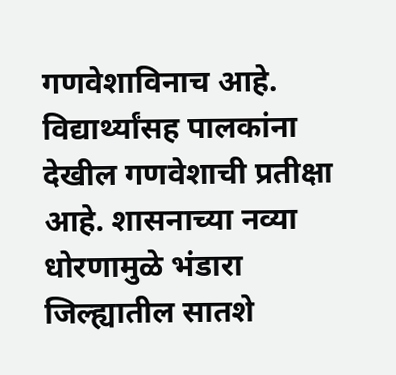गणवेशाविनाच आहे. विद्यार्थ्यांसह पालकांना देखील गणवेशाची प्रतीक्षा आहे. शासनाच्या नव्या धोरणामुळे भंडारा जिल्ह्यातील सातशे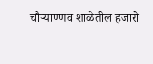चौऱ्याण्णव शाळेतील हजारो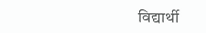विद्यार्थी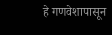हे गणवेशापासून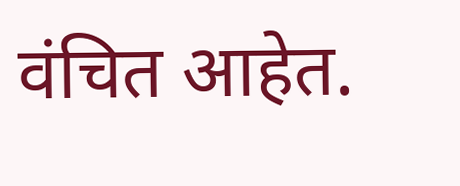वंचित आहेत.